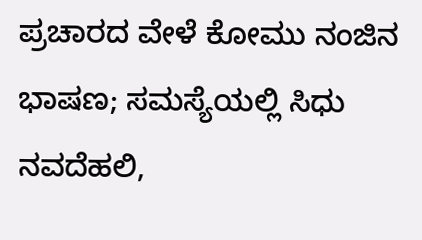ಪ್ರಚಾರದ ವೇಳೆ ಕೋಮು ನಂಜಿನ ಭಾಷಣ; ಸಮಸ್ಯೆಯಲ್ಲಿ ಸಿಧು
ನವದೆಹಲಿ,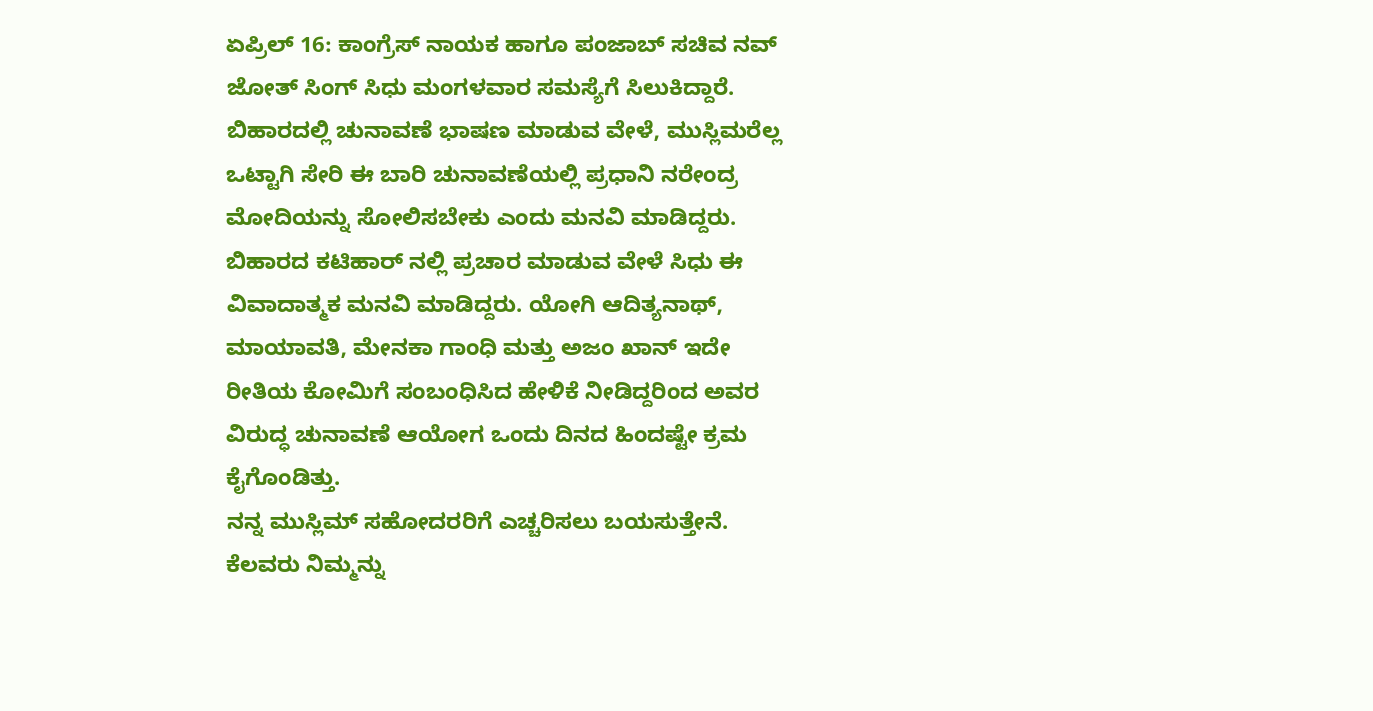ಏಪ್ರಿಲ್ 16: ಕಾಂಗ್ರೆಸ್ ನಾಯಕ ಹಾಗೂ ಪಂಜಾಬ್ ಸಚಿವ ನವ್ ಜೋತ್ ಸಿಂಗ್ ಸಿಧು ಮಂಗಳವಾರ ಸಮಸ್ಯೆಗೆ ಸಿಲುಕಿದ್ದಾರೆ. ಬಿಹಾರದಲ್ಲಿ ಚುನಾವಣೆ ಭಾಷಣ ಮಾಡುವ ವೇಳೆ, ಮುಸ್ಲಿಮರೆಲ್ಲ ಒಟ್ಟಾಗಿ ಸೇರಿ ಈ ಬಾರಿ ಚುನಾವಣೆಯಲ್ಲಿ ಪ್ರಧಾನಿ ನರೇಂದ್ರ ಮೋದಿಯನ್ನು ಸೋಲಿಸಬೇಕು ಎಂದು ಮನವಿ ಮಾಡಿದ್ದರು.
ಬಿಹಾರದ ಕಟಿಹಾರ್ ನಲ್ಲಿ ಪ್ರಚಾರ ಮಾಡುವ ವೇಳೆ ಸಿಧು ಈ ವಿವಾದಾತ್ಮಕ ಮನವಿ ಮಾಡಿದ್ದರು. ಯೋಗಿ ಆದಿತ್ಯನಾಥ್, ಮಾಯಾವತಿ, ಮೇನಕಾ ಗಾಂಧಿ ಮತ್ತು ಅಜಂ ಖಾನ್ ಇದೇ ರೀತಿಯ ಕೋಮಿಗೆ ಸಂಬಂಧಿಸಿದ ಹೇಳಿಕೆ ನೀಡಿದ್ದರಿಂದ ಅವರ ವಿರುದ್ಧ ಚುನಾವಣೆ ಆಯೋಗ ಒಂದು ದಿನದ ಹಿಂದಷ್ಟೇ ಕ್ರಮ ಕೈಗೊಂಡಿತ್ತು.
ನನ್ನ ಮುಸ್ಲಿಮ್ ಸಹೋದರರಿಗೆ ಎಚ್ಚರಿಸಲು ಬಯಸುತ್ತೇನೆ. ಕೆಲವರು ನಿಮ್ಮನ್ನು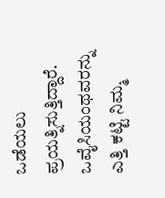ಒಡೆಯಲು ಪ್ರಯತ್ನಿಸುತ್ತಿದ್ದಾರೆ. ಒವೈಸಿಯಂಥವರನ್ನು ಎತ್ತಿ ಕಟ್ಟಿ ನಿಮ್ಮ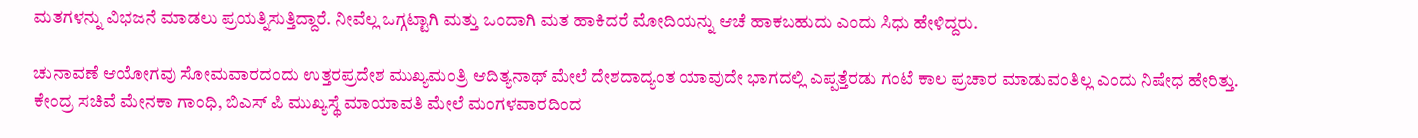ಮತಗಳನ್ನು ವಿಭಜನೆ ಮಾಡಲು ಪ್ರಯತ್ನಿಸುತ್ತಿದ್ದಾರೆ. ನೀವೆಲ್ಲ ಒಗ್ಗಟ್ಟಾಗಿ ಮತ್ತು ಒಂದಾಗಿ ಮತ ಹಾಕಿದರೆ ಮೋದಿಯನ್ನು ಆಚೆ ಹಾಕಬಹುದು ಎಂದು ಸಿಧು ಹೇಳಿದ್ದರು.

ಚುನಾವಣೆ ಆಯೋಗವು ಸೋಮವಾರದಂದು ಉತ್ತರಪ್ರದೇಶ ಮುಖ್ಯಮಂತ್ರಿ ಆದಿತ್ಯನಾಥ್ ಮೇಲೆ ದೇಶದಾದ್ಯಂತ ಯಾವುದೇ ಭಾಗದಲ್ಲಿ ಎಪ್ಪತ್ತೆರಡು ಗಂಟೆ ಕಾಲ ಪ್ರಚಾರ ಮಾಡುವಂತಿಲ್ಲ ಎಂದು ನಿಷೇಧ ಹೇರಿತ್ತು. ಕೇಂದ್ರ ಸಚಿವೆ ಮೇನಕಾ ಗಾಂಧಿ, ಬಿಎಸ್ ಪಿ ಮುಖ್ಯಸ್ಥೆ ಮಾಯಾವತಿ ಮೇಲೆ ಮಂಗಳವಾರದಿಂದ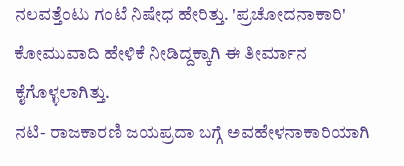ನಲವತ್ತೆಂಟು ಗಂಟೆ ನಿಷೇಧ ಹೇರಿತ್ತು. 'ಪ್ರಚೋದನಾಕಾರಿ' ಕೋಮುವಾದಿ ಹೇಳಿಕೆ ನೀಡಿದ್ದಕ್ಕಾಗಿ ಈ ತೀರ್ಮಾನ ಕೈಗೊಳ್ಳಲಾಗಿತ್ತು.
ನಟಿ- ರಾಜಕಾರಣಿ ಜಯಪ್ರದಾ ಬಗ್ಗೆ ಅವಹೇಳನಾಕಾರಿಯಾಗಿ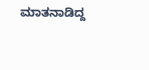ಮಾತನಾಡಿದ್ದ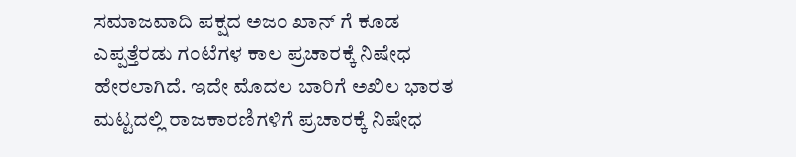ಸಮಾಜವಾದಿ ಪಕ್ಷದ ಅಜಂ ಖಾನ್ ಗೆ ಕೂಡ ಎಪ್ಪತ್ತೆರಡು ಗಂಟೆಗಳ ಕಾಲ ಪ್ರಚಾರಕ್ಕೆ ನಿಷೇಧ ಹೇರಲಾಗಿದೆ. ಇದೇ ಮೊದಲ ಬಾರಿಗೆ ಅಖಿಲ ಭಾರತ ಮಟ್ಟದಲ್ಲಿ ರಾಜಕಾರಣಿಗಳಿಗೆ ಪ್ರಚಾರಕ್ಕೆ ನಿಷೇಧ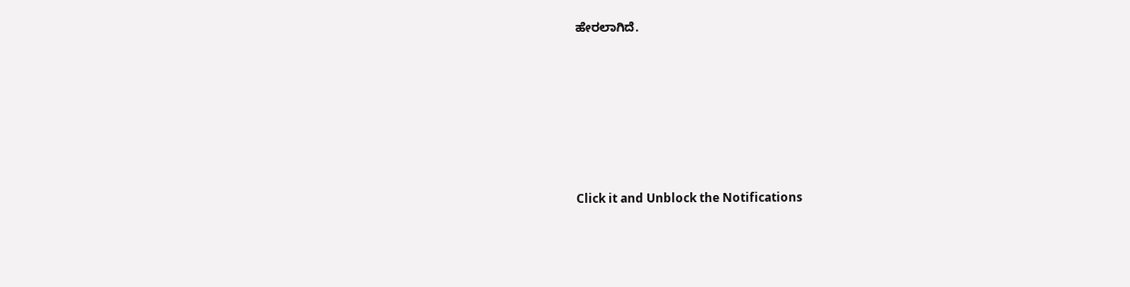ಹೇರಲಾಗಿದೆ.












Click it and Unblock the Notifications